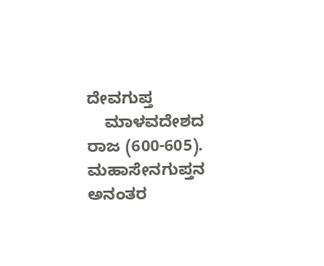ದೇವಗುಪ್ತ
    ಮಾಳವದೇಶದ ರಾಜ (600-605). ಮಹಾಸೇನಗುಪ್ತನ ಅನಂತರ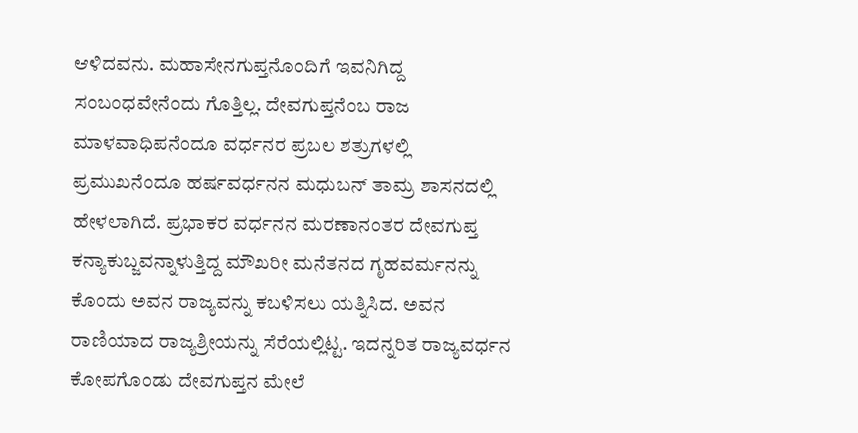ಆಳಿದವನು. ಮಹಾಸೇನಗುಪ್ತನೊಂದಿಗೆ ಇವನಿಗಿದ್ದ ಸಂಬಂಧವೇನೆಂದು ಗೊತ್ತಿಲ್ಲ. ದೇವಗುಪ್ತನೆಂಬ ರಾಜ ಮಾಳವಾಧಿಪನೆಂದೂ ವರ್ಧನರ ಪ್ರಬಲ ಶತ್ರುಗಳಲ್ಲಿ ಪ್ರಮುಖನೆಂದೂ ಹರ್ಷವರ್ಧನನ ಮಧುಬನ್ ತಾಮ್ರ ಶಾಸನದಲ್ಲಿ ಹೇಳಲಾಗಿದೆ. ಪ್ರಭಾಕರ ವರ್ಧನನ ಮರಣಾನಂತರ ದೇವಗುಪ್ತ ಕನ್ಯಾಕುಬ್ಜವನ್ನಾಳುತ್ತಿದ್ದ ಮೌಖರೀ ಮನೆತನದ ಗೃಹವರ್ಮನನ್ನು ಕೊಂದು ಅವನ ರಾಜ್ಯವನ್ನು ಕಬಳಿಸಲು ಯತ್ನಿಸಿದ. ಅವನ ರಾಣಿಯಾದ ರಾಜ್ಯಶ್ರೀಯನ್ನು ಸೆರೆಯಲ್ಲಿಟ್ಟ. ಇದನ್ನರಿತ ರಾಜ್ಯವರ್ಧನ ಕೋಪಗೊಂಡು ದೇವಗುಪ್ತನ ಮೇಲೆ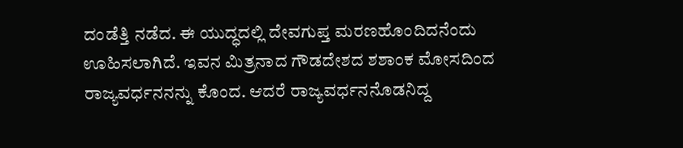ದಂಡೆತ್ತಿ ನಡೆದ. ಈ ಯುದ್ಧದಲ್ಲಿ ದೇವಗುಪ್ತ ಮರಣಹೊಂದಿದನೆಂದು ಊಹಿಸಲಾಗಿದೆ. ಇವನ ಮಿತ್ರನಾದ ಗೌಡದೇಶದ ಶಶಾಂಕ ಮೋಸದಿಂದ ರಾಜ್ಯವರ್ಧನನನ್ನು ಕೊಂದ. ಆದರೆ ರಾಜ್ಯವರ್ಧನನೊಡನಿದ್ದ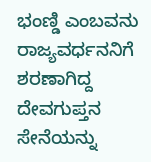ಭಂಣ್ಡಿ ಎಂಬವನು ರಾಜ್ಯವರ್ಧನನಿಗೆ ಶರಣಾಗಿದ್ದ ದೇವಗುಪ್ತನ ಸೇನೆಯನ್ನು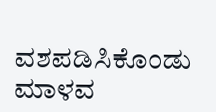ವಶಪಡಿಸಿಕೊಂಡು ಮಾಳವ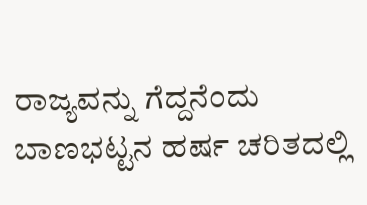ರಾಜ್ಯವನ್ನು ಗೆದ್ದನೆಂದು ಬಾಣಭಟ್ಟನ ಹರ್ಷ ಚರಿತದಲ್ಲಿ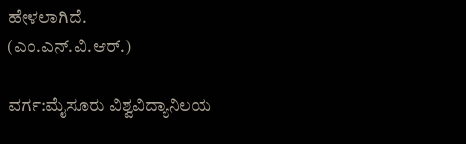ಹೇಳಲಾಗಿದೆ.
(ಎಂ.ಎನ್.ವಿ.ಆರ್.)

ವರ್ಗ:ಮೈಸೂರು ವಿಶ್ವವಿದ್ಯಾನಿಲಯ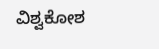ವಿಶ್ವಕೋಶ